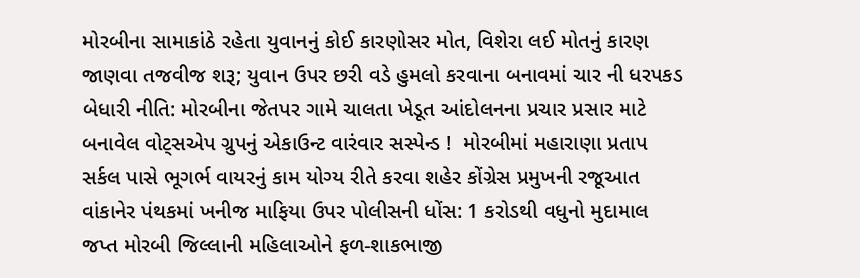મોરબીના સામાકાંઠે રહેતા યુવાનનું કોઈ કારણોસર મોત, વિશેરા લઈ મોતનું કારણ જાણવા તજવીજ શરૂ; યુવાન ઉપર છરી વડે હુમલો કરવાના બનાવમાં ચાર ની ધરપકડ બેધારી નીતિ: મોરબીના જેતપર ગામે ચાલતા ખેડૂત આંદોલનના પ્રચાર પ્રસાર માટે બનાવેલ વોટ્સએપ ગ્રુપનું એકાઉન્ટ વારંવાર સસ્પેન્ડ !  મોરબીમાં મહારાણા પ્રતાપ સર્કલ પાસે ભૂગર્ભ વાયરનું કામ યોગ્ય રીતે કરવા શહેર કોંગ્રેસ પ્રમુખની રજૂઆત વાંકાનેર પંથકમાં ખનીજ માફિયા ઉપર પોલીસની ધોંસ: 1 કરોડથી વધુનો મુદામાલ જપ્ત મોરબી જિલ્લાની મહિલાઓને ફળ-શાકભાજી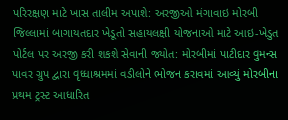પરિરક્ષણ માટે ખાસ તાલીમ અપાશે: અરજીઓ મંગાવાઇ મોરબી જિલ્લામાં બાગાયતદાર ખેડૂતો સહાયલક્ષી યોજનાઓ માટે આઇ-ખેડુત પોર્ટલ પર અરજી કરી શકશે સેવાની જ્યોત: મોરબીમાં પાટીદાર વુમન્સ પાવર ગ્રુપ દ્વારા વૃધ્ધાશ્રમમાં વડીલોને ભોજન કરાવમાં આવ્યું મોરબીના પ્રથમ ટ્રસ્ટ આધારિત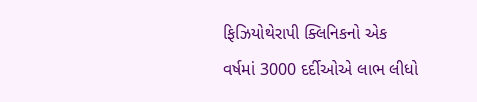ફિઝિયોથેરાપી ક્લિનિકનો એક વર્ષમાં 3000 દર્દીઓએ લાભ લીધો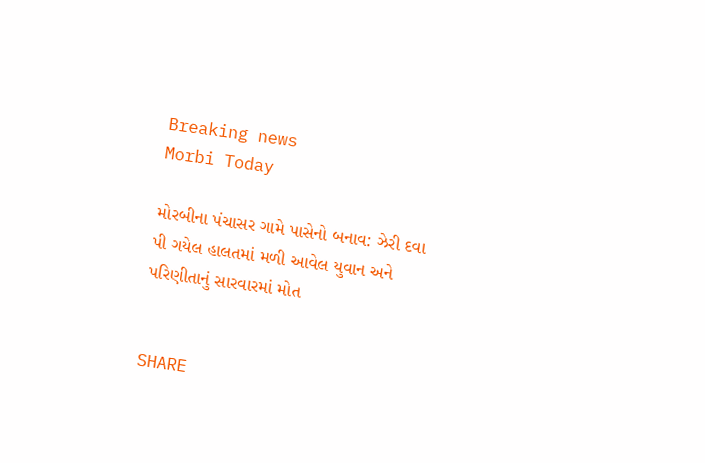Breaking news
Morbi Today

મોરબીના પંચાસર ગામે પાસેનો બનાવ: ઝેરી દવા પી ગયેલ હાલતમાં મળી આવેલ યુવાન અને પરિણીતાનું સારવારમાં મોત


SHARE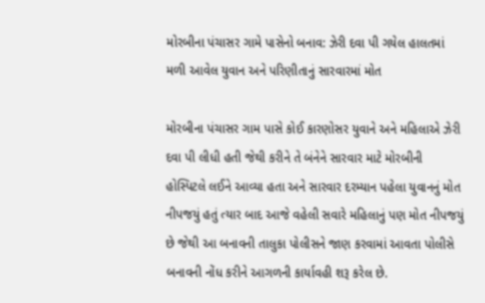મોરબીના પંચાસર ગામે પાસેનો બનાવ: ઝેરી દવા પી ગયેલ હાલતમાં મળી આવેલ યુવાન અને પરિણીતાનું સારવારમાં મોત

મોરબીના પંચાસર ગામ પાસે કોઈ કારણોસર યુવાને અને મહિલાએ ઝેરી દવા પી લીધી હતી જેથી કરીને તે બંનેને સારવાર માટે મોરબીની હોસ્પિટલે લઈને આવ્યા હતા અને સારવાર દરમ્યાન પહેલા યુવાનનું મોત નીપજયું હતું ત્યાર બાદ આજે વહેલી સવારે મહિલાનું પણ મોત નીપજયું છે જેથી આ બનાવની તાલુકા પોલીસને જાણ કરવામાં આવતા પોલીસે બનાવની નોંધ કરીને આગળની કાર્યાવહી શરૂ કરેલ છે.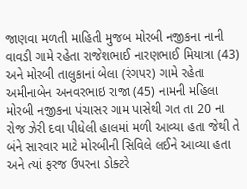જાણવા મળતી માહિતી મુજબ મોરબી નજીકના નાની વાવડી ગામે રહેતા રાજેશભાઈ નારણભાઈ મિયાત્રા (43) અને મોરબી તાલુકાનાં બેલા (રંગપર) ગામે રહેતા અમીનાબેન અનવરભાઇ રાજા (45) નામની મહિલા મોરબી નજીકના પંચાસર ગામ પાસેથી ગત તા 20 ના રોજ ઝેરી દવા પીધેલી હાલમાં મળી આવ્યા હતા જેથી તે બંને સારવાર માટે મોરબીની સિવિલે લઈને આવ્યા હતા અને ત્યાં ફરજ ઉપરના ડોક્ટરે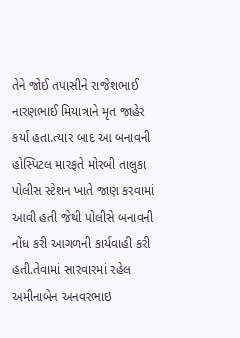તેને જોઈ તપાસીને રાજેશભાઈ નારણભાઈ મિયાત્રાને મૃત જાહેર કર્યા હતા.ત્યાર બાદ આ બનાવની હોસ્પિટલ મારફતે મોરબી તાલુકા પોલીસ સ્ટેશન ખાતે જાણ કરવામાં આવી હતી જેથી પોલીસે બનાવની નોંધ કરી આગળની કાર્યવાહી કરી હતી.તેવામાં સારવારમાં રહેલ અમીનાબેન અનવરભાઇ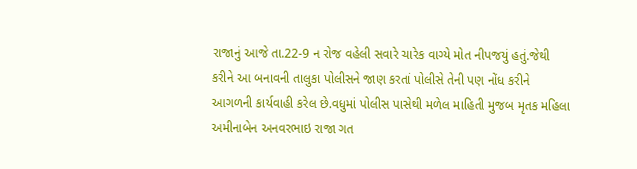રાજાનું આજે તા.22-9 ન રોજ વહેલી સવારે ચારેક વાગ્યે મોત નીપજયું હતું.જેથી કરીને આ બનાવની તાલુકા પોલીસને જાણ કરતાં પોલીસે તેની પણ નોંધ કરીને આગળની કાર્યવાહી કરેલ છે.વધુમાં પોલીસ પાસેથી મળેલ માહિતી મુજબ મૃતક મહિલા અમીનાબેન અનવરભાઇ રાજા ગત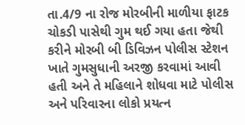તા.4/9 ના રોજ મોરબીની માળીયા ફાટક ચોકડી પાસેથી ગુમ થઈ ગયા હતા જેથી કરીને મોરબી બી ડિવિઝન પોલીસ સ્ટેશન ખાતે ગુમસુધાની અરજી કરવામાં આવી હતી અને તે મહિલાને શોધવા માટે પોલીસ અને પરિવારના લોકો પ્રયત્ન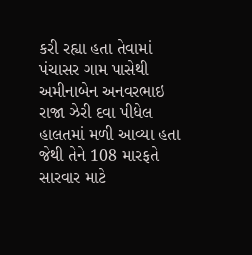કરી રહ્યા હતા તેવામાં પંચાસર ગામ પાસેથી અમીનાબેન અનવરભાઇ રાજા ઝેરી દવા પીધેલ હાલતમાં મળી આવ્યા હતા જેથી તેને 108 મારફતે સારવાર માટે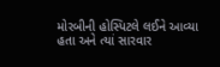મોરબીની હોસ્પિટલે લઈને આવ્યા હતા અને ત્યાં સારવાર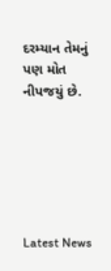દરમ્યાન તેમનું પણ મોત નીપજયું છે.






Latest News